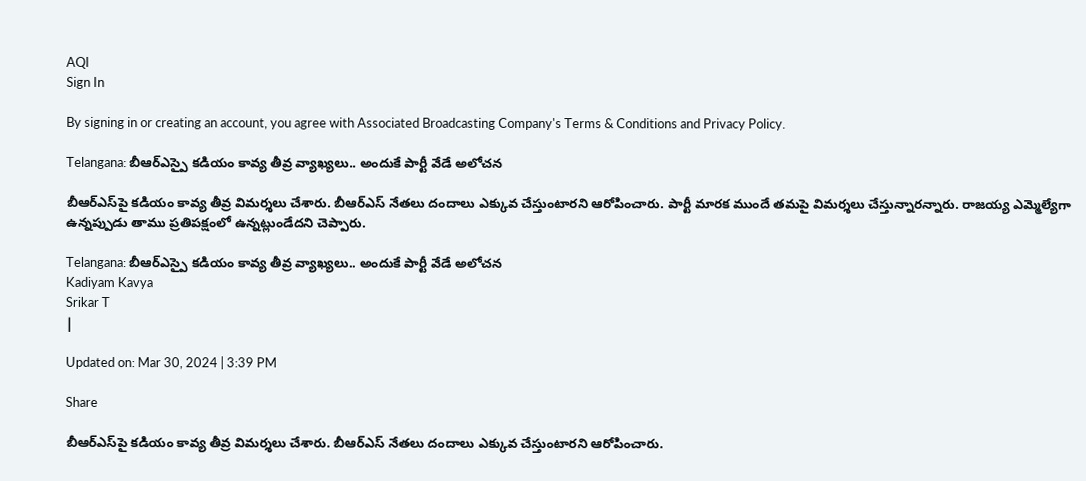AQI
Sign In

By signing in or creating an account, you agree with Associated Broadcasting Company's Terms & Conditions and Privacy Policy.

Telangana: బీఆర్ఎస్పై కడియం కావ్య తీవ్ర వ్యాఖ్యలు.. అందుకే పార్టీ వేడే అలోచన

బీఆర్‌ఎస్‌పై కడియం కావ్య తీవ్ర విమర్శలు చేశారు. బీఆర్ఎస్‌ నేతలు దందాలు ఎక్కువ చేస్తుంటారని ఆరోపించారు. పార్టీ మారక ముందే తమపై విమర్శలు చేస్తున్నారన్నారు. రాజయ్య ఎమ్మెల్యేగా ఉన్నప్పుడు తాము ప్రతిపక్షంలో ఉన్నట్లుండేదని చెప్పారు.

Telangana: బీఆర్ఎస్పై కడియం కావ్య తీవ్ర వ్యాఖ్యలు.. అందుకే పార్టీ వేడే అలోచన
Kadiyam Kavya
Srikar T
|

Updated on: Mar 30, 2024 | 3:39 PM

Share

బీఆర్‌ఎస్‌పై కడియం కావ్య తీవ్ర విమర్శలు చేశారు. బీఆర్ఎస్‌ నేతలు దందాలు ఎక్కువ చేస్తుంటారని ఆరోపించారు.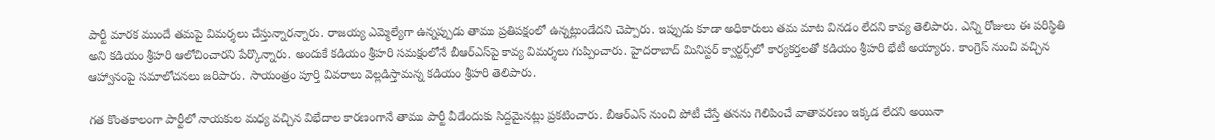పార్టీ మారక ముందే తమపై విమర్శలు చేస్తున్నారన్నారు. రాజయ్య ఎమ్మెల్యేగా ఉన్నప్పుడు తాము ప్రతిపక్షంలో ఉన్నట్లుండేదని చెప్పారు. ఇప్పుడు కూడా అధికారులు తమ మాట వినడం లేదని కావ్య తెలిపారు. ఎన్ని రోజులు ఈ పరిస్థితి అని కడియం శ్రీహరి ఆలోచించారని పేర్కొన్నారు. అందుకే కడియం శ్రీహరి సమక్షంలోనే బీఆర్ఎస్‌పై కావ్య విమర్శలు గుప్పించారు. హైదరాబాద్ మినిస్టర్ క్వార్టర్స్‌లో కార్యకర్తలతో కడియం శ్రీహరి భేటీ అయ్యారు. కాంగ్రెస్ నుంచి వచ్చిన ఆహ్వానంపై సమాలోచనలు జరిపారు. సాయంత్రం పూర్తి వివరాలు వెల్లడిస్తామన్న కడియం శ్రీహరి తెలిపారు.

గత కొంతకాలంగా పార్టీలో నాయకుల మధ్య వచ్చిన విభేదాల కారణంగానే తాము పార్టీ వీడేందుకు సిద్దమైనట్లు ప్రకటించారు. బీఆర్ఎస్ నుంచి పోటీ చేస్తే తనను గెలిపించే వాతావరణం ఇక్కడ లేదని అయినా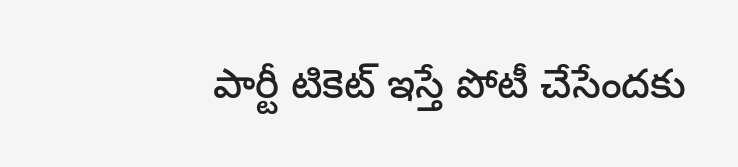పార్టీ టికెట్ ఇస్తే పోటీ చేసేందకు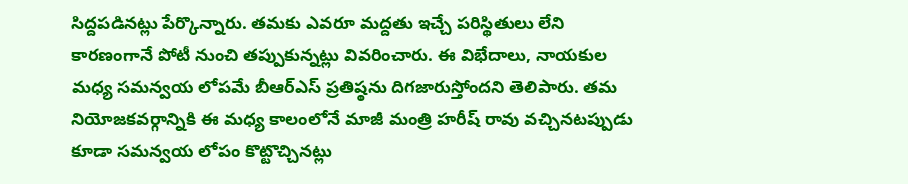సిద్దపడినట్లు పేర్కొన్నారు. తమకు ఎవరూ మద్దతు ఇచ్చే పరిస్థితులు లేని కారణంగానే పోటీ నుంచి తప్పుకున్నట్లు వివరించారు. ఈ విభేదాలు, నాయకుల మధ్య సమన్వయ లోపమే బీఆర్ఎస్ ప్రతిష్ఠను దిగజారుస్తోందని తెలిపారు. తమ నియోజకవర్గాన్నికి ఈ మధ్య కాలంలోనే మాజీ మంత్రి హరీష్ రావు వచ్చినటప్పుడు కూడా సమన్వయ లోపం కొట్టొచ్చినట్లు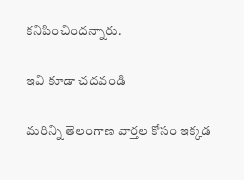కనిపించిందన్నారు.

ఇవి కూడా చదవండి

మరిన్ని తెలంగాణ వార్తల కోసం ఇక్కడ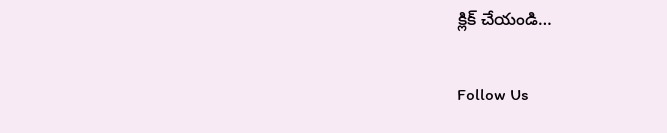క్లిక్ చేయండి…

Follow Us